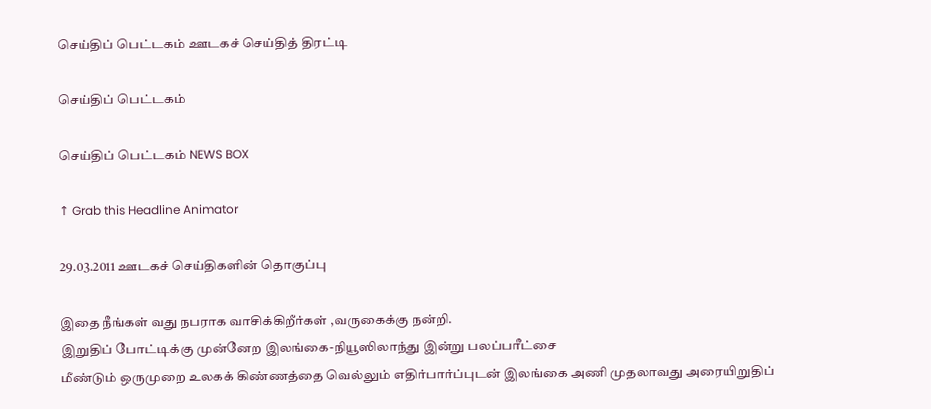செய்திப் பெட்டகம் ஊடகச் செய்தித் திரட்டி

செய்திப் பெட்டகம்

செய்திப் பெட்டகம் NEWS BOX

↑ Grab this Headline Animator

29.03.2011 ஊடகச் செய்திகளின் தொகுப்பு

இதை நீங்கள் வது நபராக வாசிக்கிறீர்கள் ,வருகைக்கு நன்றி.
இறுதிப் போட்டிக்கு முன்னேற இலங்கை-நியூஸிலாந்து இன்று பலப்பரீட்சை
மீண்டும் ஒருமுறை உலகக் கிண்ணத்தை வெல்லும் எதிர்பார்ப்புடன் இலங்கை அணி முதலாவது அரையிறுதிப்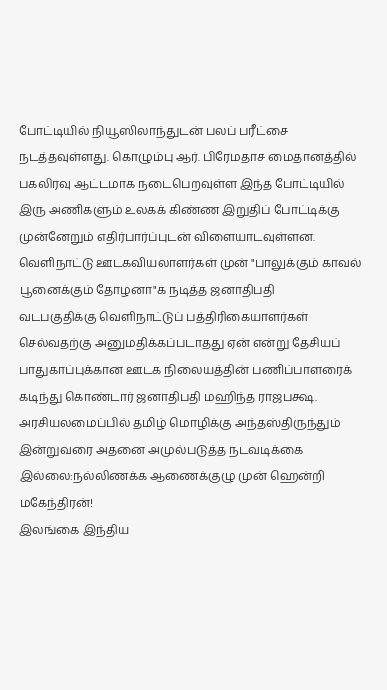போட்டியில் நியூஸிலாந்துடன் பலப் பரீட்சை நடத்தவுள்ளது. கொழும்பு ஆர். பிரேமதாச மைதானத்தில் பகலிரவு ஆட்டமாக நடைபெறவுள்ள இந்த போட்டியில் இரு அணிகளும் உலகக் கிண்ண இறுதிப் போட்டிக்கு முன்னேறும் எதிர்பார்ப்புடன் விளையாடவுள்ளன.
வெளிநாட்டு ஊடகவியலாளர்கள் முன் "பாலுக்கும் காவல் பூனைக்கும் தோழனா"க நடித்த ஜனாதிபதி
வடபகுதிக்கு வெளிநாட்டுப் பத்திரிகையாளர்கள் செல்வதற்கு அனுமதிக்கப்படாதது ஏன் என்று தேசியப் பாதுகாப்புக்கான ஊடக நிலையத்தின் பணிப்பாளரைக் கடிந்து கொண்டார் ஜனாதிபதி மஹிந்த ராஜபக்ஷ.
அரசியலமைப்பில் தமிழ் மொழிக்கு அந்தஸ்திருந்தும் இன்றுவரை அதனை அமுல்படுத்த நடவடிக்கை இல்லை:நல்லிணக்க ஆணைக்குழு முன் ஹென்றி மகேந்திரன்!
இலங்கை இந்திய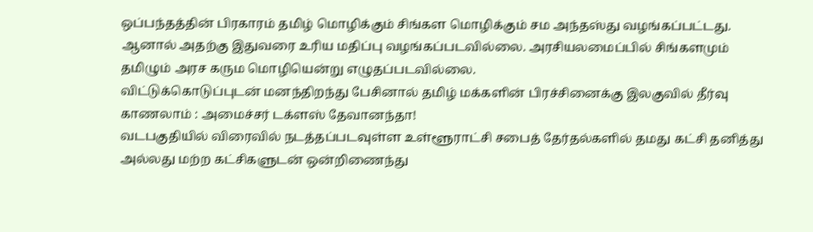ஒப்பந்தத்தின் பிரகாரம் தமிழ் மொழிக்கும் சிங்கள மொழிக்கும் சம அந்தஸ்து வழங்கப்பட்டது. ஆனால் அதற்கு இதுவரை உரிய மதிப்பு வழங்கப்படவில்லை. அரசியலமைப்பில் சிங்களமும் தமிழும் அரச கரும மொழியென்று எழுதப்படவில்லை.
விட்டுக்கொடுப்புடன் மனந்திறந்து பேசினால் தமிழ் மக்களின் பிரச்சினைக்கு இலகுவில் தீர்வு காணலாம் : அமைச்சர் டக்ளஸ் தேவானந்தா!
வடபகுதியில் விரைவில் நடத்தப்படவுள்ள உள்ளூராட்சி சபைத் தேர்தல்களில் தமது கட்சி தனித்து அல்லது மற்ற கட்சிகளுடன் ஒன்றிணைந்து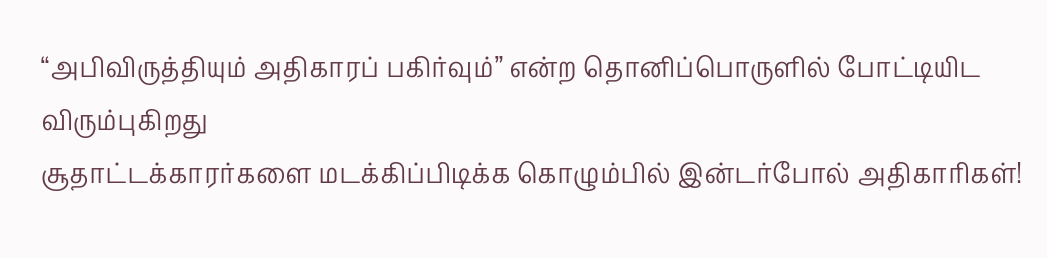“அபிவிருத்தியும் அதிகாரப் பகிர்வும்” என்ற தொனிப்பொருளில் போட்டியிட விரும்புகிறது
சூதாட்டக்காரர்களை மடக்கிப்பிடிக்க கொழும்பில் இன்டர்போல் அதிகாரிகள்!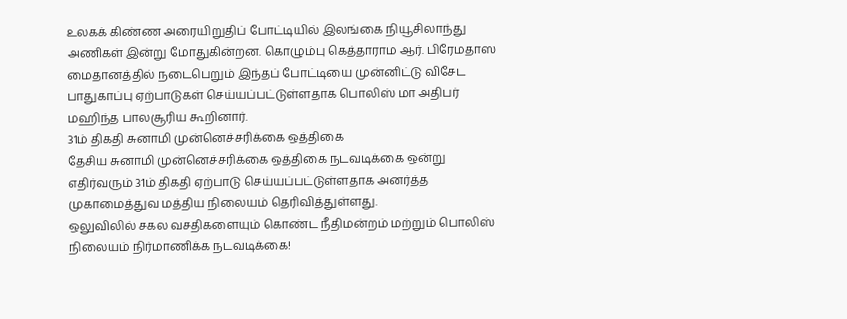உலகக் கிண்ண அரையிறுதிப் போட்டியில் இலங்கை நியூசிலாந்து அணிகள் இன்று மோதுகின்றன. கொழும்பு கெத்தாராம ஆர். பிரேமதாஸ மைதானத்தில் நடைபெறும் இந்தப் போட்டியை முன்னிட்டு விசேட பாதுகாப்பு ஏற்பாடுகள் செய்யப்பட்டுள்ளதாக பொலிஸ் மா அதிபர் மஹிந்த பாலசூரிய கூறினார்.
31ம் திகதி சுனாமி முன்னெச்சரிக்கை ஒத்திகை
தேசிய சுனாமி முன்னெச்சரிக்கை ஒத்திகை நடவடிக்கை ஒன்று எதிர்வரும் 31ம் திகதி ஏற்பாடு செய்யப்பட்டுள்ளதாக அனர்த்த முகாமைத்துவ மத்திய நிலையம் தெரிவித்துள்ளது.
ஒலுவிலில் சகல வசதிகளையும் கொண்ட நீதிமன்றம் மற்றும் பொலிஸ் நிலையம் நிர்மாணிக்க நடவடிக்கை!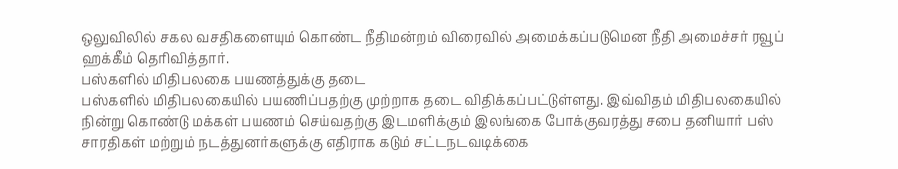ஒலுவிலில் சகல வசதிகளையும் கொண்ட நீதிமன்றம் விரைவில் அமைக்கப்படுமென நீதி அமைச்சர் ரவூப் ஹக்கீம் தெரிவித்தார்.
பஸ்களில் மிதிபலகை பயணத்துக்கு தடை
பஸ்களில் மிதிபலகையில் பயணிப்பதற்கு முற்றாக தடை விதிக்கப்பட்டுள்ளது. இவ்விதம் மிதிபலகையில் நின்று கொண்டு மக்கள் பயணம் செய்வதற்கு இடமளிக்கும் இலங்கை போக்குவரத்து சபை தனியார் பஸ் சாரதிகள் மற்றும் நடத்துனர்களுக்கு எதிராக கடும் சட்டநடவடிக்கை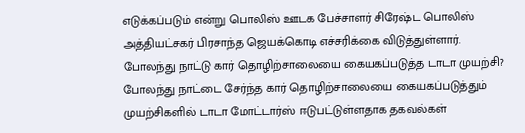எடுக்கப்படும் என்று பொலிஸ் ஊடக பேச்சாளர் சிரேஷ்ட பொலிஸ் அத்தியட்சகர் பிரசாந்த ஜெயக்கொடி எச்சரிக்கை விடுத்துள்ளார்.
போலந்து நாட்டு கார் தொழிற்சாலையை கையகப்படுத்த டாடா முயற்சி?
போலந்து நாட்டை சேர்ந்த கார் தொழிற்சாலையை கையகப்படுத்தும் முயற்சிகளில் டாடா மோட்டார்ஸ் ஈடுபட்டுள்ளதாக தகவல்கள்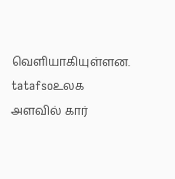வெளியாகியுள்ளன. tatafsoஉலக அளவில் கார்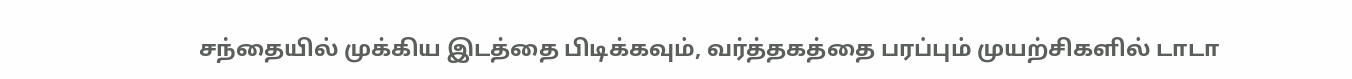சந்தையில் முக்கிய இடத்தை பிடிக்கவும், வர்த்தகத்தை பரப்பும் முயற்சிகளில் டாடா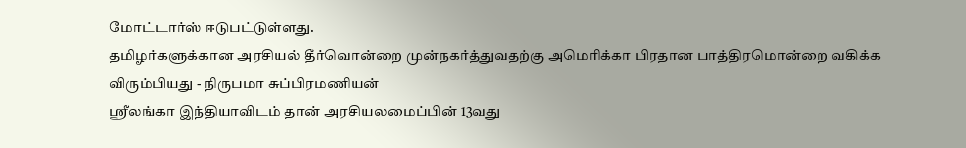மோட்டார்ஸ் ஈடுபட்டுள்ளது.
தமிழர்களுக்கான அரசியல் தீர்வொன்றை முன்நகர்த்துவதற்கு அமெரிக்கா பிரதான பாத்திரமொன்றை வகிக்க விரும்பியது - நிருபமா சுப்பிரமணியன்
ஸ்ரீலங்கா இந்தியாவிடம் தான் அரசியலமைப்பின் 13வது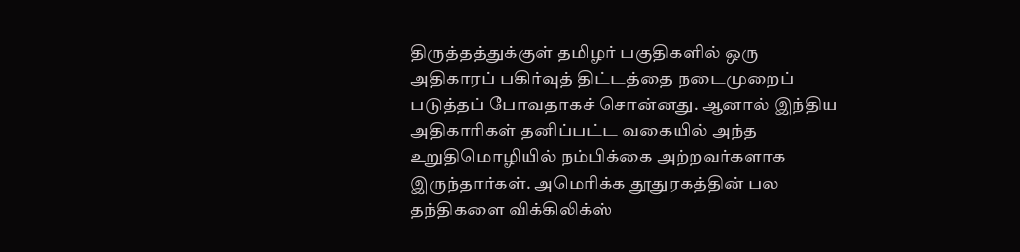திருத்தத்துக்குள் தமிழர் பகுதிகளில் ஒரு அதிகாரப் பகிர்வுத் திட்டத்தை நடைமுறைப் படுத்தப் போவதாகச் சொன்னது. ஆனால் இந்திய அதிகாரிகள் தனிப்பட்ட வகையில் அந்த உறுதிமொழியில் நம்பிக்கை அற்றவர்களாக இருந்தார்கள். அமெரிக்க தூதுரகத்தின் பல தந்திகளை விக்கிலிக்ஸ்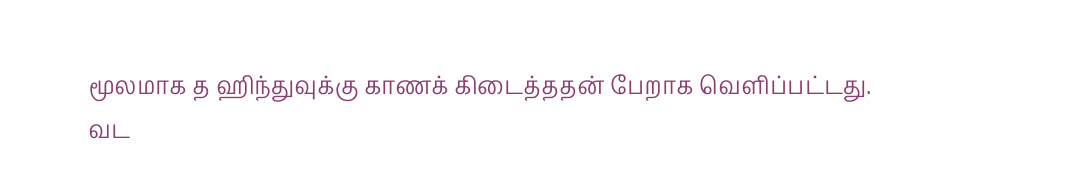மூலமாக த ஹிந்துவுக்கு காணக் கிடைத்ததன் பேறாக வெளிப்பட்டது.
வட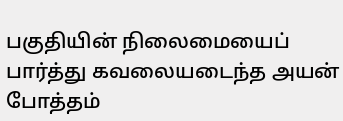பகுதியின் நிலைமையைப் பார்த்து கவலையடைந்த அயன் போத்தம்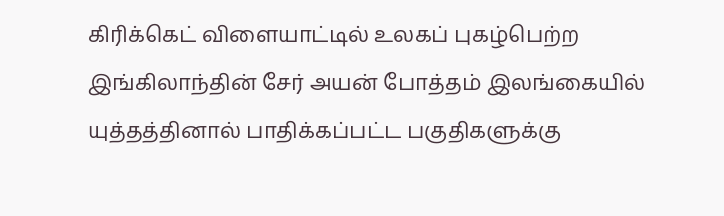கிரிக்கெட் விளையாட்டில் உலகப் புகழ்பெற்ற இங்கிலாந்தின் சேர் அயன் போத்தம் இலங்கையில் யுத்தத்தினால் பாதிக்கப்பட்ட பகுதிகளுக்கு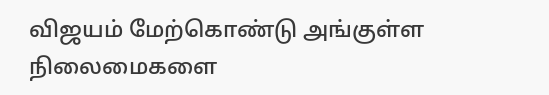விஜயம் மேற்கொண்டு அங்குள்ள நிலைமைகளை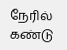நேரில் கண்டு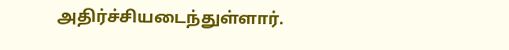அதிர்ச்சியடைந்துள்ளார்.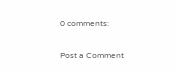0 comments:

Post a Comment